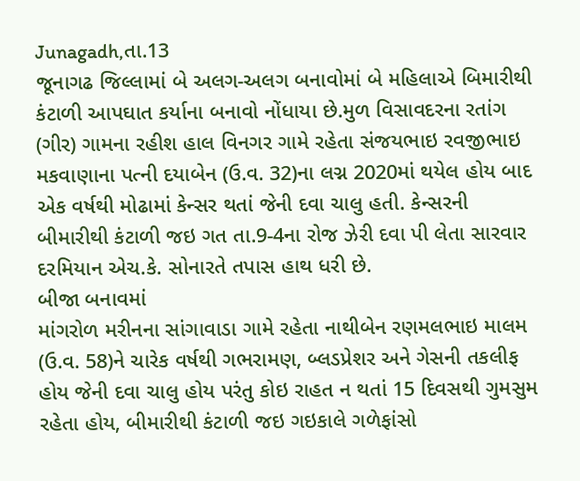Junagadh,તા.13
જૂનાગઢ જિલ્લામાં બે અલગ-અલગ બનાવોમાં બે મહિલાએ બિમારીથી કંટાળી આપઘાત કર્યાના બનાવો નોંધાયા છે.મુળ વિસાવદરના રતાંગ (ગીર) ગામના રહીશ હાલ વિનગર ગામે રહેતા સંજયભાઇ રવજીભાઇ મકવાણાના પત્ની દયાબેન (ઉ.વ. 32)ના લગ્ન 2020માં થયેલ હોય બાદ એક વર્ષથી મોઢામાં કેન્સર થતાં જેની દવા ચાલુ હતી. કેન્સરની બીમારીથી કંટાળી જઇ ગત તા.9-4ના રોજ ઝેરી દવા પી લેતા સારવાર દરમિયાન એચ.કે. સોનારતે તપાસ હાથ ધરી છે.
બીજા બનાવમાં
માંગરોળ મરીનના સાંગાવાડા ગામે રહેતા નાથીબેન રણમલભાઇ માલમ (ઉ.વ. 58)ને ચારેક વર્ષથી ગભરામણ, બ્લડપ્રેશર અને ગેસની તકલીફ હોય જેની દવા ચાલુ હોય પરંતુ કોઇ રાહત ન થતાં 15 દિવસથી ગુમસુમ રહેતા હોય, બીમારીથી કંટાળી જઇ ગઇકાલે ગળેફાંસો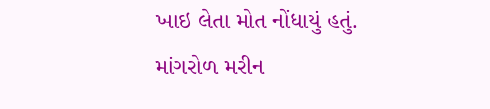ખાઇ લેતા મોત નોંધાયું હતું. માંગરોળ મરીન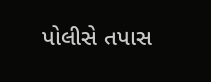પોલીસે તપાસ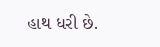હાથ ધરી છે.